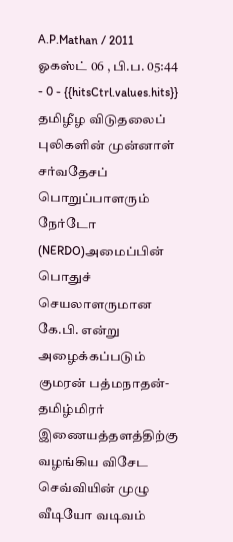A.P.Mathan / 2011 ஓகஸ்ட் 06 , பி.ப. 05:44 - 0 - {{hitsCtrl.values.hits}}
தமிழீழ விடுதலைப் புலிகளின் முன்னாள் சர்வதேசப் பொறுப்பாளரும் நேர்டோ (NERDO)அமைப்பின் பொதுச் செயலாளருமான கே.பி. என்று அழைக்கப்படும் குமரன் பத்மநாதன்- தமிழ்மிரர் இணையத்தளத்திற்கு வழங்கிய விசேட செவ்வியின் முழு வீடியோ வடிவம்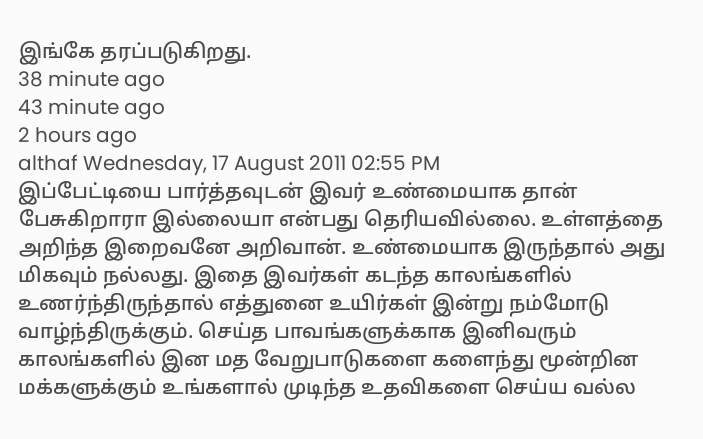இங்கே தரப்படுகிறது.
38 minute ago
43 minute ago
2 hours ago
althaf Wednesday, 17 August 2011 02:55 PM
இப்பேட்டியை பார்த்தவுடன் இவர் உண்மையாக தான் பேசுகிறாரா இல்லையா என்பது தெரியவில்லை. உள்ளத்தை அறிந்த இறைவனே அறிவான். உண்மையாக இருந்தால் அது மிகவும் நல்லது. இதை இவர்கள் கடந்த காலங்களில் உணர்ந்திருந்தால் எத்துனை உயிர்கள் இன்று நம்மோடு வாழ்ந்திருக்கும். செய்த பாவங்களுக்காக இனிவரும் காலங்களில் இன மத வேறுபாடுகளை களைந்து மூன்றின மக்களுக்கும் உங்களால் முடிந்த உதவிகளை செய்ய வல்ல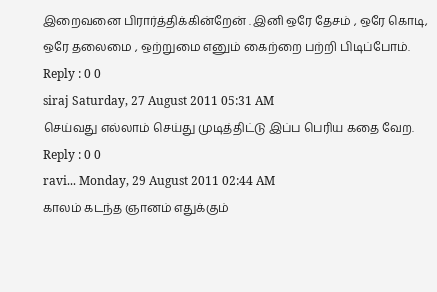இறைவனை பிரார்த்திக்கின்றேன் . இனி ஒரே தேசம் , ஒரே கொடி, ஒரே தலைமை , ஒற்றுமை எனும் கைற்றை பற்றி பிடிப்போம்.
Reply : 0 0
siraj Saturday, 27 August 2011 05:31 AM
செய்வது எல்லாம் செய்து முடித்திட்டு இப்ப பெரிய கதை வேற.
Reply : 0 0
ravi... Monday, 29 August 2011 02:44 AM
காலம் கடந்த ஞானம் எதுக்கும்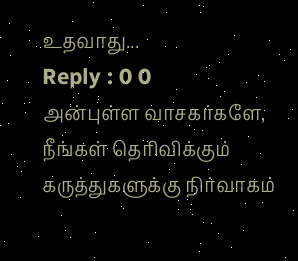உதவாது...
Reply : 0 0
அன்புள்ள வாசகர்களே,
நீங்கள் தெரிவிக்கும் கருத்துகளுக்கு நிர்வாகம்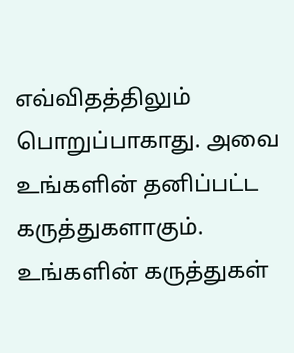எவ்விதத்திலும் பொறுப்பாகாது. அவை உங்களின் தனிப்பட்ட கருத்துகளாகும். உங்களின் கருத்துகள்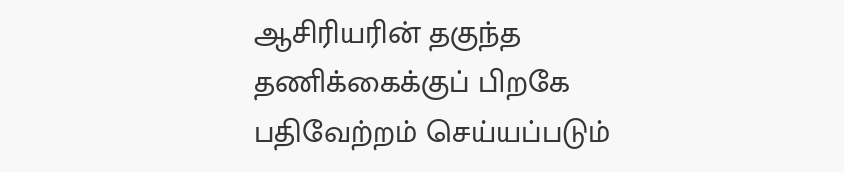ஆசிரியரின் தகுந்த தணிக்கைக்குப் பிறகே பதிவேற்றம் செய்யப்படும்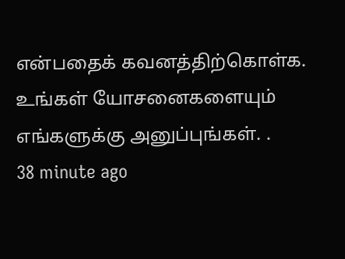என்பதைக் கவனத்திற்கொள்க. உங்கள் யோசனைகளையும் எங்களுக்கு அனுப்புங்கள். .
38 minute ago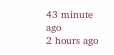43 minute ago
2 hours ago